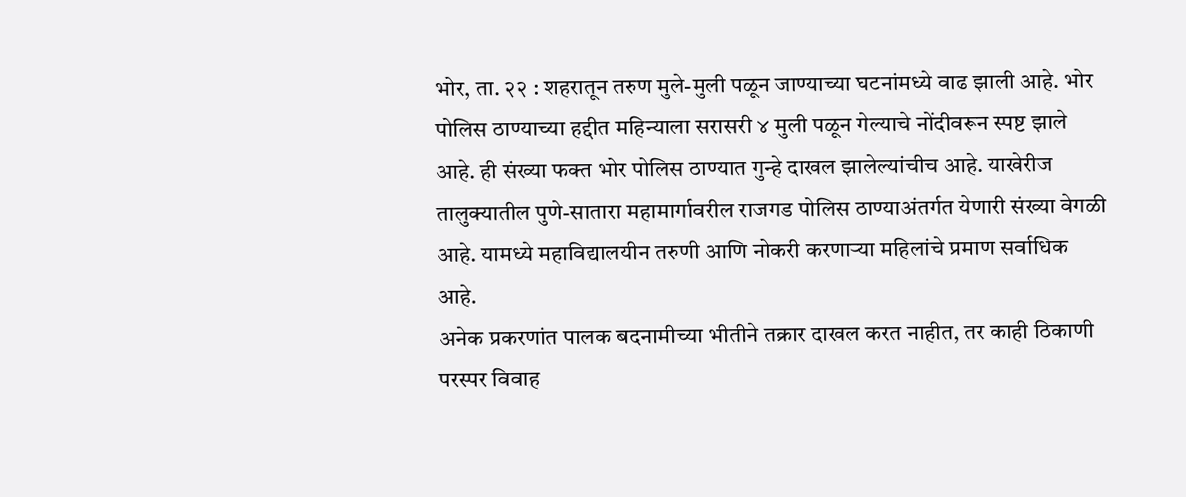भोर, ता. २२ : शहरातून तरुण मुले-मुली पळून जाण्याच्या घटनांमध्ये वाढ झाली आहे. भोर पोलिस ठाण्याच्या हद्दीत महिन्याला सरासरी ४ मुली पळून गेल्याचे नोंदीवरून स्पष्ट झाले आहे. ही संख्या फक्त भोर पोलिस ठाण्यात गुन्हे दाखल झालेल्यांचीच आहे. याखेरीज तालुक्यातील पुणे-सातारा महामार्गावरील राजगड पोलिस ठाण्याअंतर्गत येणारी संख्या वेगळी आहे. यामध्ये महाविद्यालयीन तरुणी आणि नोकरी करणाऱ्या महिलांचे प्रमाण सर्वाधिक आहे.
अनेक प्रकरणांत पालक बदनामीच्या भीतीने तक्रार दाखल करत नाहीत, तर काही ठिकाणी परस्पर विवाह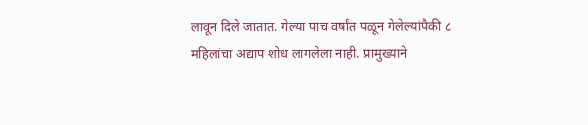लावून दिले जातात. गेल्या पाच वर्षांत पळून गेलेल्यांपैकी ८ महिलांचा अद्याप शोध लागलेला नाही. प्रामुख्याने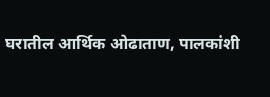घरातील आर्थिक ओढाताण, पालकांशी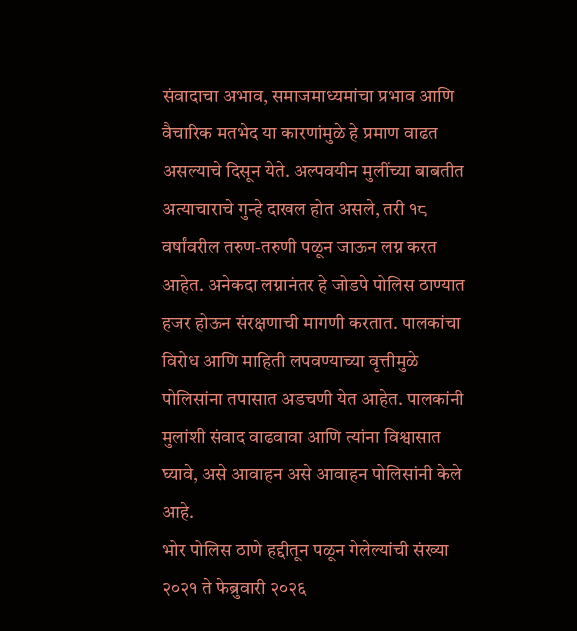संवादाचा अभाव, समाजमाध्यमांचा प्रभाव आणि वैचारिक मतभेद या कारणांमुळे हे प्रमाण वाढत असल्याचे दिसून येते. अल्पवयीन मुलींच्या बाबतीत अत्याचाराचे गुन्हे दाखल होत असले, तरी १८ वर्षांवरील तरुण-तरुणी पळून जाऊन लग्न करत आहेत. अनेकदा लग्नानंतर हे जोडपे पोलिस ठाण्यात हजर होऊन संरक्षणाची मागणी करतात. पालकांचा विरोध आणि माहिती लपवण्याच्या वृत्तीमुळे पोलिसांना तपासात अडचणी येत आहेत. पालकांनी मुलांशी संवाद वाढवावा आणि त्यांना विश्वासात घ्यावे, असे आवाहन असे आवाहन पोलिसांनी केले आहे.
भोर पोलिस ठाणे हद्दीतून पळून गेलेल्यांची संख्या २०२१ ते फेब्रुवारी २०२६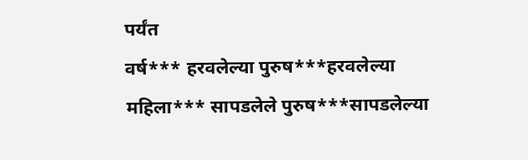पर्यंत
वर्ष*** हरवलेल्या पुरुष***हरवलेल्या महिला*** सापडलेले पुरुष***सापडलेल्या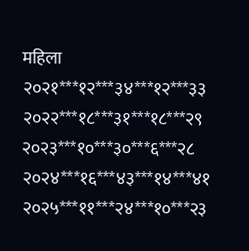महिला
२०२१***१२***३४***१२***३३
२०२२***१८***३१***१८***२९
२०२३***१०***३०***६***२८
२०२४***१६***४३***१४***४१
२०२५***११***२४***१०***२३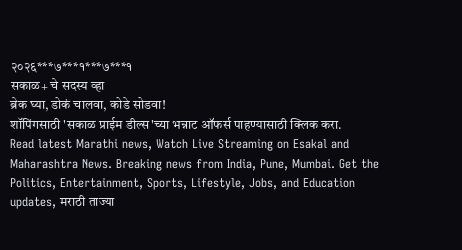२०२६***७***१***७***१
सकाळ+ चे सदस्य व्हा
ब्रेक घ्या, डोकं चालवा, कोडे सोडवा!
शॉपिंगसाठी 'सकाळ प्राईम डील्स'च्या भन्नाट ऑफर्स पाहण्यासाठी क्लिक करा.
Read latest Marathi news, Watch Live Streaming on Esakal and Maharashtra News. Breaking news from India, Pune, Mumbai. Get the Politics, Entertainment, Sports, Lifestyle, Jobs, and Education updates, मराठी ताज्या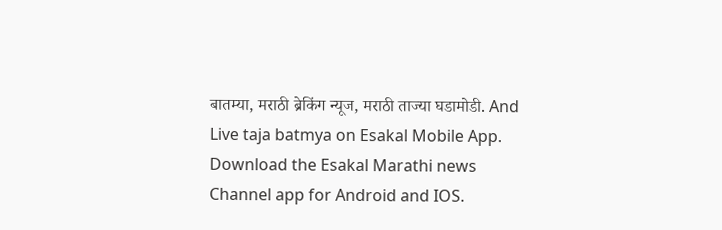बातम्या, मराठी ब्रेकिंग न्यूज, मराठी ताज्या घडामोडी. And Live taja batmya on Esakal Mobile App. Download the Esakal Marathi news Channel app for Android and IOS.